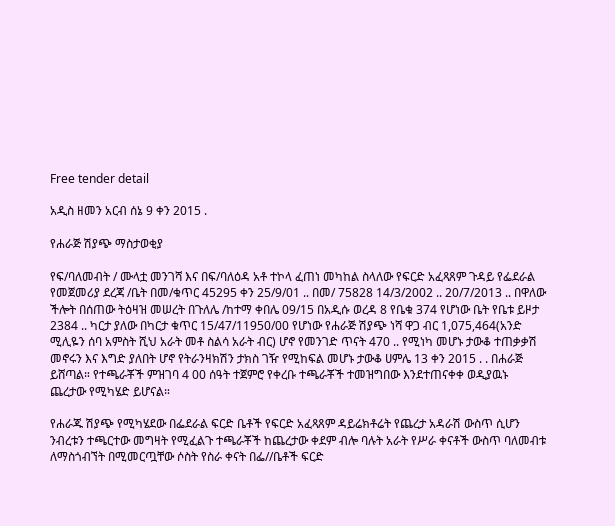Free tender detail

አዲስ ዘመን አርብ ሰኔ 9 ቀን 2015 .

የሐራጅ ሽያጭ ማስታወቂያ

የፍ/ባለመብት / ሙላቷ መንገሻ እና በፍ/ባለዕዳ አቶ ተኮላ ፈጠነ መካከል ስላለው የፍርድ አፈጻጸም ጉዳይ የፌደራል የመጀመሪያ ደረጃ /ቤት በመ/ቁጥር 45295 ቀን 25/9/01 .. በመ/ 75828 14/3/2002 .. 20/7/2013 .. በዋለው ችሎት በሰጠው ትዕዛዝ መሠረት በጉለሌ /ከተማ ቀበሌ 09/15 በአዲሱ ወረዳ 8 የቤቁ 374 የሆነው ቤት የቤቱ ይዞታ 2384 .. ካርታ ያለው በካርታ ቁጥር 15/47/11950/00 የሆነው የሐራጅ ሽያጭ ነሻ ዋጋ ብር 1,075,464(አንድ ሚሊዬን ሰባ አምስት ሺህ አራት መቶ ስልሳ አራት ብር) ሆኖ የመንገድ ጥናት 470 .. የሚነካ መሆኑ ታውቆ ተጠቃቃሽ መኖሩን እና እግድ ያለበት ሆኖ የትራንዛክሽን ታክስ ገዥ የሚከፍል መሆኑ ታውቆ ሀምሌ 13 ቀን 2015 . . በሐራጅ ይሸጣል። የተጫራቾች ምዝገባ 4 00 ሰዓት ተጀምሮ የቀረቡ ተጫራቾች ተመዝግበው እንደተጠናቀቀ ወዲያዉኑ ጨረታው የሚካሄድ ይሆናል።

የሐራጁ ሽያጭ የሚካሄደው በፌደራል ፍርድ ቤቶች የፍርድ አፈጻጸም ዳይሬክቶሬት የጨረታ አዳራሽ ውስጥ ሲሆን ንብረቱን ተጫርተው መግዛት የሚፈልጉ ተጫራቾች ከጨረታው ቀደም ብሎ ባሉት አራት የሥራ ቀናቶች ውስጥ ባለመብቱ ለማስጎብኘት በሚመርጧቸው ሶስት የስራ ቀናት በፌ//ቤቶች ፍርድ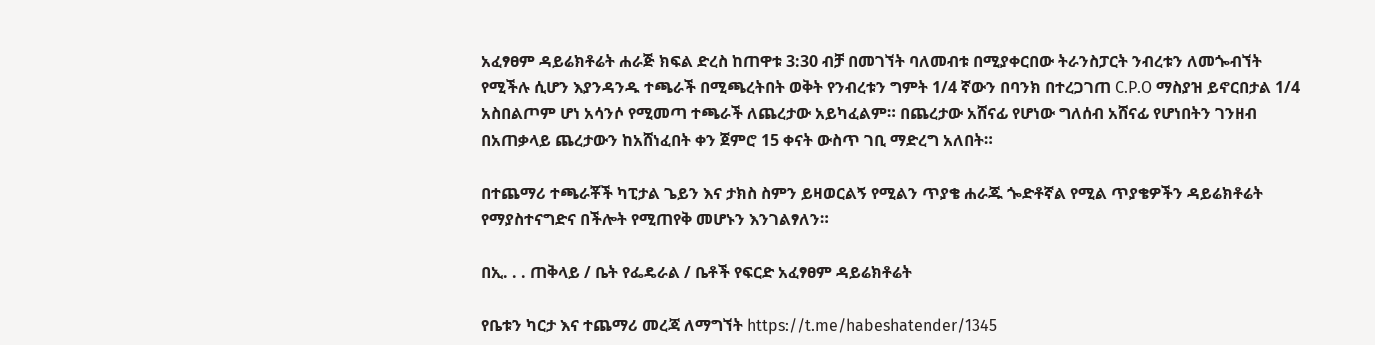አፈፃፀም ዳይሬክቶሬት ሐራጅ ክፍል ድረስ ከጠዋቱ 3:30 ብቻ በመገኘት ባለመብቱ በሚያቀርበው ትራንስፓርት ንብረቱን ለመጐብኘት የሚችሉ ሲሆን እያንዳንዱ ተጫራች በሚጫረትበት ወቅት የንብረቱን ግምት 1/4 ኛውን በባንክ በተረጋገጠ C.P.O ማስያዝ ይኖርበታል 1/4 አስበልጦም ሆነ አሳንሶ የሚመጣ ተጫራች ለጨረታው አይካፈልም። በጨረታው አሸናፊ የሆነው ግለሰብ አሸናፊ የሆነበትን ገንዘብ በአጠቃላይ ጨረታውን ከአሸነፈበት ቀን ጀምሮ 15 ቀናት ውስጥ ገቢ ማድረግ አለበት።

በተጨማሪ ተጫራቾች ካፒታል ጌይን እና ታክስ ስምን ይዛወርልኝ የሚልን ጥያቄ ሐራጁ ጐድቶኛል የሚል ጥያቄዎችን ዳይሬክቶሬት የማያስተናግድና በችሎት የሚጠየቅ መሆኑን እንገልፃለን።

በኢ. . . ጠቅላይ / ቤት የፌዴራል / ቤቶች የፍርድ አፈፃፀም ዳይሬክቶሬት

የቤቱን ካርታ እና ተጨማሪ መረጃ ለማግኘት https://t.me/habeshatender/1345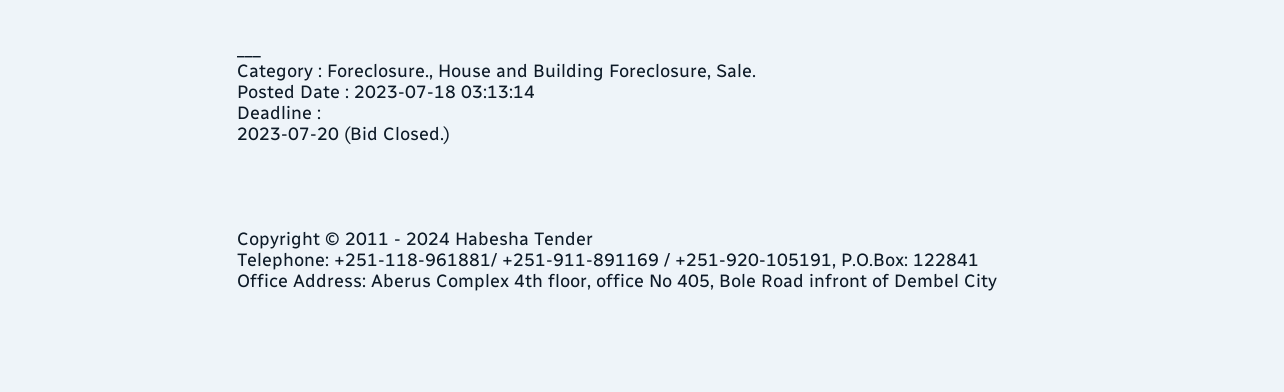___
Category : Foreclosure., House and Building Foreclosure, Sale.
Posted Date : 2023-07-18 03:13:14
Deadline :
2023-07-20 (Bid Closed.)




Copyright © 2011 - 2024 Habesha Tender
Telephone: +251-118-961881/ +251-911-891169 / +251-920-105191, P.O.Box: 122841
Office Address: Aberus Complex 4th floor, office No 405, Bole Road infront of Dembel City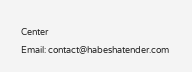Center
Email: contact@habeshatender.com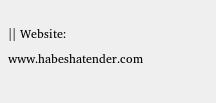|| Website: www.habeshatender.com